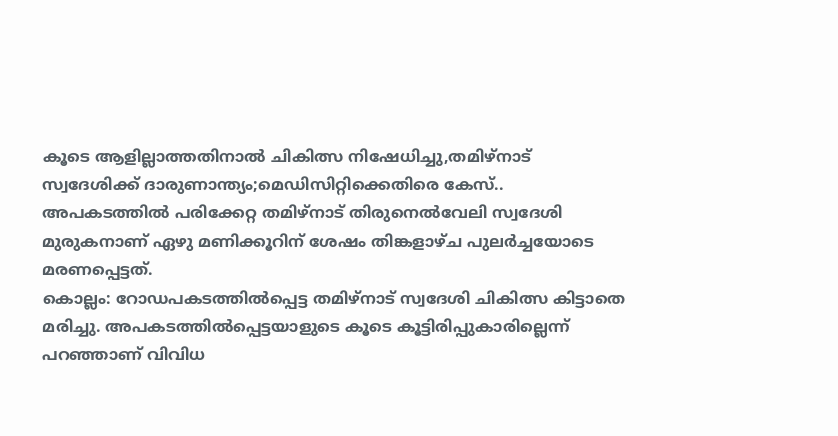കൂടെ ആളില്ലാത്തതിനാൽ ചികിത്സ നിഷേധിച്ചു,തമിഴ്നാട് സ്വദേശിക്ക് ദാരുണാന്ത്യം;മെഡിസിറ്റിക്കെതിരെ കേസ്..
അപകടത്തിൽ പരിക്കേറ്റ തമിഴ്നാട് തിരുനെൽവേലി സ്വദേശി മുരുകനാണ് ഏഴു മണിക്കൂറിന് ശേഷം തിങ്കളാഴ്ച പുലർച്ചയോടെ മരണപ്പെട്ടത്.
കൊല്ലം: റോഡപകടത്തിൽപ്പെട്ട തമിഴ്നാട് സ്വദേശി ചികിത്സ കിട്ടാതെ മരിച്ചു. അപകടത്തിൽപ്പെട്ടയാളുടെ കൂടെ കൂട്ടിരിപ്പുകാരില്ലെന്ന് പറഞ്ഞാണ് വിവിധ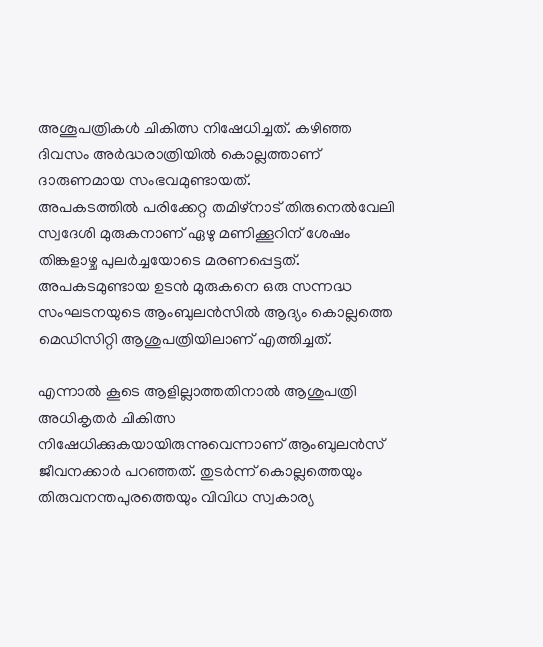അശൂപത്രികൾ ചികിത്സ നിഷേധിച്ചത്. കഴിഞ്ഞ ദിവസം അർദ്ധരാത്രിയിൽ കൊല്ലത്താണ് ദാരുണമായ സംഭവമുണ്ടായത്.
അപകടത്തിൽ പരിക്കേറ്റ തമിഴ്നാട് തിരുനെൽവേലി സ്വദേശി മുരുകനാണ് ഏഴു മണിക്കൂറിന് ശേഷം തിങ്കളാഴ്ച പുലർച്ചയോടെ മരണപ്പെട്ടത്. അപകടമുണ്ടായ ഉടൻ മുരുകനെ ഒരു സന്നദ്ധ സംഘടനയുടെ ആംബുലൻസിൽ ആദ്യം കൊല്ലത്തെ മെഡിസിറ്റി ആശുപത്രിയിലാണ് എത്തിച്ചത്.

എന്നാൽ കൂടെ ആളില്ലാത്തതിനാൽ ആശുപത്രി അധികൃതർ ചികിത്സ നിഷേധിക്കുകയായിരുന്നുവെന്നാണ് ആംബുലൻസ് ജീവനക്കാർ പറഞ്ഞത്. തുടർന്ന് കൊല്ലത്തെയും തിരുവനന്തപുരത്തെയും വിവിധ സ്വകാര്യ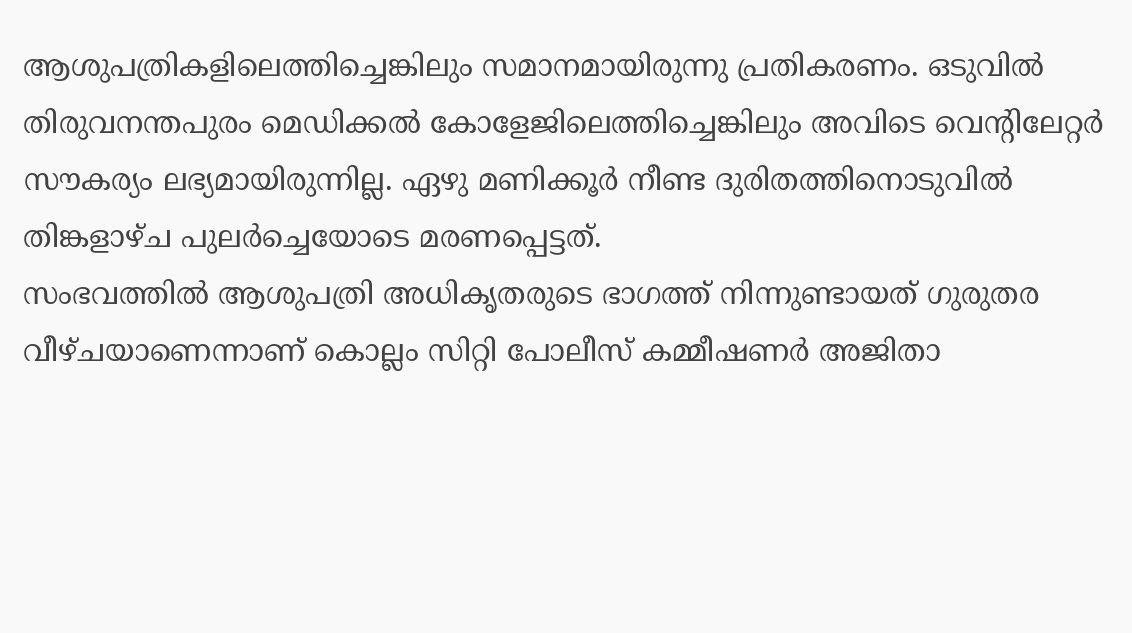ആശുപത്രികളിലെത്തിച്ചെങ്കിലും സമാനമായിരുന്നു പ്രതികരണം. ഒടുവിൽ തിരുവനന്തപുരം മെഡിക്കൽ കോളേജിലെത്തിച്ചെങ്കിലും അവിടെ വെന്റിലേറ്റർ സൗകര്യം ലഭ്യമായിരുന്നില്ല. ഏഴു മണിക്കൂർ നീണ്ട ദുരിതത്തിനൊടുവിൽ തിങ്കളാഴ്ച പുലർച്ചെയോടെ മരണപ്പെട്ടത്.
സംഭവത്തിൽ ആശുപത്രി അധികൃതരുടെ ഭാഗത്ത് നിന്നുണ്ടായത് ഗുരുതര വീഴ്ചയാണെന്നാണ് കൊല്ലം സിറ്റി പോലീസ് കമ്മീഷണർ അജിതാ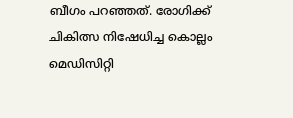ബീഗം പറഞ്ഞത്. രോഗിക്ക് ചികിത്സ നിഷേധിച്ച കൊല്ലം മെഡിസിറ്റി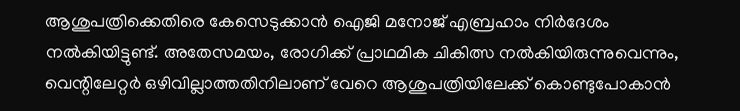ആശുപത്രിക്കെതിരെ കേസെടുക്കാൻ ഐജി മനോജ് എബ്രഹാം നിർദേശം നൽകിയിട്ടുണ്ട്. അതേസമയം, രോഗിക്ക് പ്രാഥമിക ചികിത്സ നൽകിയിരുന്നുവെന്നും, വെന്റിലേറ്റർ ഒഴിവില്ലാത്തതിനിലാണ് വേറെ ആശുപത്രിയിലേക്ക് കൊണ്ടുപോകാൻ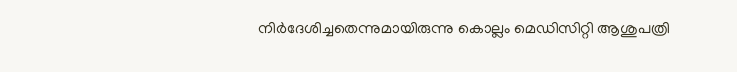നിർദേശിച്ചതെന്നുമായിരുന്നു കൊല്ലം മെഡിസിറ്റി ആശുപത്രി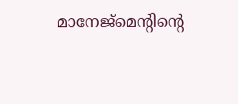മാനേജ്മെന്റിന്റെ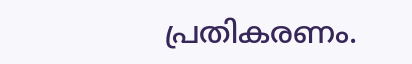പ്രതികരണം.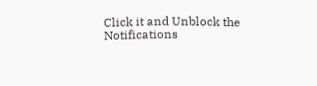Click it and Unblock the Notifications